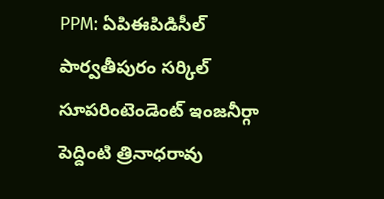PPM: ఏపిఈపిడిసీల్ పార్వతీపురం సర్కిల్ సూపరింటెండెంట్ ఇంజనీర్గా పెద్దింటి త్రినాధరావు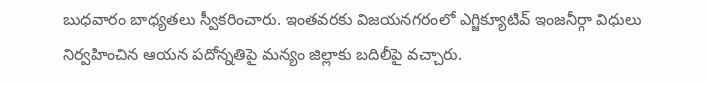బుధవారం బాధ్యతలు స్వీకరించారు. ఇంతవరకు విజయనగరంలో ఎగ్జిక్యూటివ్ ఇంజనీర్గా విధులు నిర్వహించిన ఆయన పదోన్నతిపై మన్యం జిల్లాకు బదిలీపై వచ్చారు.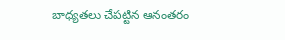బాధ్యతలు చేపట్టిన ఆనంతరం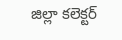జిల్లా కలెక్టర్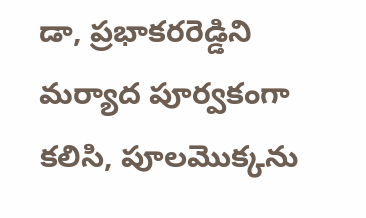డా, ప్రభాకరరెడ్డిని మర్యాద పూర్వకంగా కలిసి, పూలమొక్కను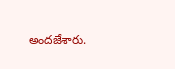అందజేశారు.